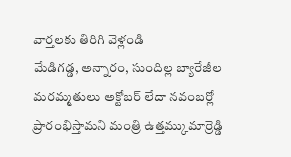వార్తలకు తిరిగి వెళ్లండి
మేడిగడ్డ, అన్నారం, సుందిల్ల బ్యారేజీల మరమ్మతులు అక్టోబర్ లేదా నవంబర్లో ప్రారంభిస్తామని మంత్రి ఉత్తమ్కుమార్రెడ్డి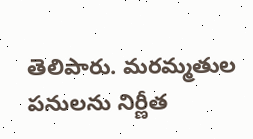తెలిపారు. మరమ్మతుల పనులను నిర్ణీత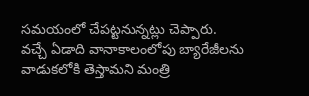సమయంలో చేపట్టనున్నట్లు చెప్పారు.
వచ్చే ఏడాది వానాకాలంలోపు బ్యారేజీలను వాడుకలోకి తెస్తామని మంత్రి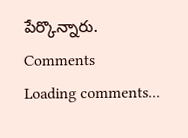పేర్కొన్నారు.
Comments
Loading comments...